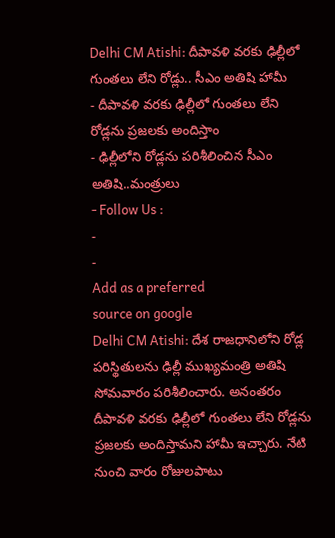Delhi CM Atishi: దీపావళి వరకు ఢిల్లీలో గుంతలు లేని రోడ్లు.. సీఎం అతిషి హామీ
- దీపావళి వరకు ఢిల్లీలో గుంతలు లేని రోడ్లను ప్రజలకు అందిస్తాం
- ఢిల్లీలోని రోడ్లను పరిశీలించిన సీఎం అతిషి..మంత్రులు
- Follow Us :
-
-
Add as a preferred
source on google
Delhi CM Atishi: దేశ రాజధానిలోని రోడ్ల పరిస్థితులను ఢిల్లీ ముఖ్యమంత్రి అతిషి సోమవారం పరిశీలించారు. అనంతరం దీపావళి వరకు ఢిల్లీలో గుంతలు లేని రోడ్లను ప్రజలకు అందిస్తామని హామీ ఇచ్చారు. నేటి నుంచి వారం రోజులపాటు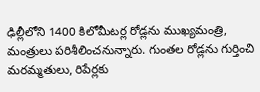ఢిల్లీలోని 1400 కిలోమీటర్ల రోడ్లను ముఖ్యమంత్రి, మంత్రులు పరిశీలించనున్నారు. గుంతల రోడ్లను గుర్తించి మరమ్మతులు, రిపేర్లకు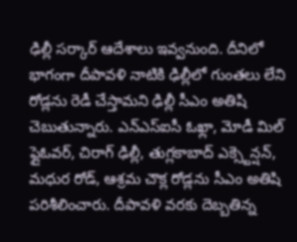ఢిల్లీ సర్కార్ ఆదేశాలు ఇవ్వనుంది. దీనిలో భాగంగా దీపావళి నాటికి ఢిల్లీలో గుంతలు లేని రోడ్లను రెడీ చేస్తామని ఢిల్లీ సీఎం అతిషి చెబుతున్నారు. ఎన్ఎస్ఐసీ ఓఖ్లా, మోడీ మిల్ ఫ్లైఓవర్, చిరాగ్ ఢిల్లీ, తుగ్లకాబాద్ ఎక్స్టెన్షన్, మధుర రోడ్, ఆశ్రమ చౌక్ల రోడ్లను సీఎం అతిషి పరిశీలించారు. దీపావళి వరకు దెబ్బతిన్న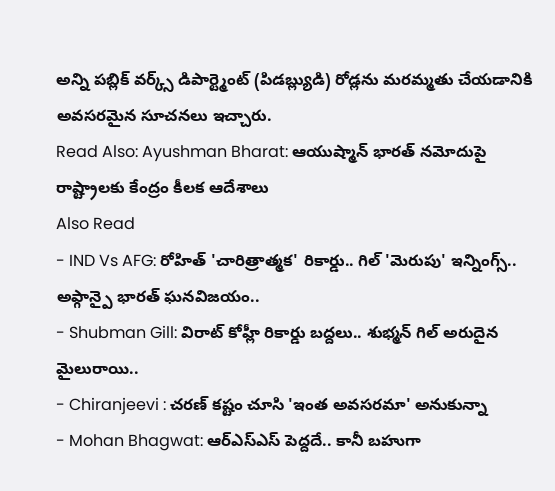అన్ని పబ్లిక్ వర్క్స్ డిపార్ట్మెంట్ (పిడబ్ల్యుడి) రోడ్లను మరమ్మతు చేయడానికి అవసరమైన సూచనలు ఇచ్చారు.
Read Also: Ayushman Bharat: ఆయుష్మాన్ భారత్ నమోదుపై రాష్ట్రాలకు కేంద్రం కీలక ఆదేశాలు
Also Read
- IND Vs AFG: రోహిత్ 'చారిత్రాత్మక' రికార్డు.. గిల్ 'మెరుపు' ఇన్నింగ్స్.. అఫ్గాన్పై భారత్ ఘనవిజయం..
- Shubman Gill: విరాట్ కోహ్లీ రికార్డు బద్దలు.. శుభ్మన్ గిల్ అరుదైన మైలురాయి..
- Chiranjeevi : చరణ్ కష్టం చూసి 'ఇంత అవసరమా' అనుకున్నా
- Mohan Bhagwat: ఆర్ఎస్ఎస్ పెద్దదే.. కానీ బహుగా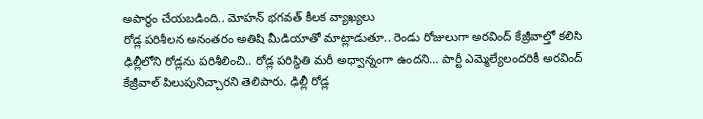అపార్థం చేయబడింది.. మోహన్ భగవత్ కీలక వ్యాఖ్యలు
రోడ్ల పరిశీలన అనంతరం అతిషి మీడియాతో మాట్లాడుతూ.. రెండు రోజులుగా అరవింద్ కేజ్రీవాల్తో కలిసి ఢిల్లీలోని రోడ్లను పరిశీలించి.. రోడ్ల పరిస్థితి మరీ అధ్వాన్నంగా ఉందని… పార్టీ ఎమ్మెల్యేలందరికీ అరవింద్ కేజ్రీవాల్ పిలుపునిచ్చారని తెలిపారు. ఢిల్లీ రోడ్ల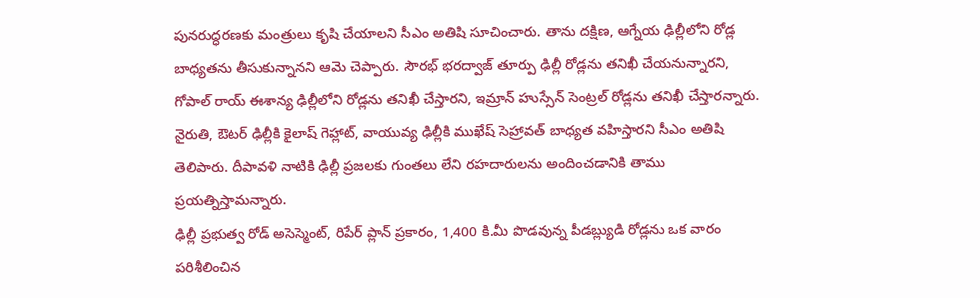పునరుద్ధరణకు మంత్రులు కృషి చేయాలని సీఎం అతిషి సూచించారు. తాను దక్షిణ, ఆగ్నేయ ఢిల్లీలోని రోడ్ల బాధ్యతను తీసుకున్నానని ఆమె చెప్పారు. సౌరభ్ భరద్వాజ్ తూర్పు ఢిల్లీ రోడ్లను తనిఖీ చేయనున్నారని, గోపాల్ రాయ్ ఈశాన్య ఢిల్లీలోని రోడ్లను తనిఖీ చేస్తారని, ఇమ్రాన్ హుస్సేన్ సెంట్రల్ రోడ్లను తనిఖీ చేస్తారన్నారు. నైరుతి, ఔటర్ ఢిల్లీకి కైలాష్ గెహ్లాట్, వాయువ్య ఢిల్లీకి ముఖేష్ సెహ్రావత్ బాధ్యత వహిస్తారని సీఎం అతిషి తెలిపారు. దీపావళి నాటికి ఢిల్లీ ప్రజలకు గుంతలు లేని రహదారులను అందించడానికి తాము ప్రయత్నిస్తామన్నారు.
ఢిల్లీ ప్రభుత్వ రోడ్ అసెస్మెంట్, రిపేర్ ప్లాన్ ప్రకారం, 1,400 కి.మీ పొడవున్న పీడబ్ల్యుడి రోడ్లను ఒక వారం పరిశీలించిన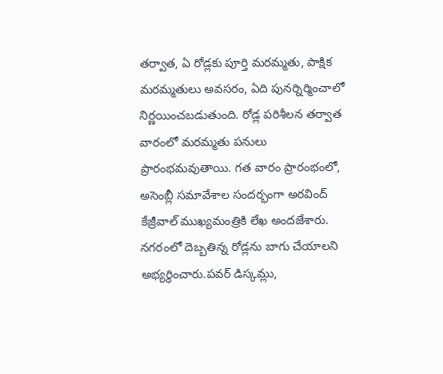తర్వాత, ఏ రోడ్లకు పూర్తి మరమ్మతు, పాక్షిక మరమ్మతులు అవసరం, ఏది పునర్నిర్మించాలో నిర్ణయించబడుతుంది. రోడ్ల పరిశీలన తర్వాత వారంలో మరమ్మతు పనులు ప్రారంభమవుతాయి. గత వారం ప్రారంభంలో, అసెంబ్లీ సమావేశాల సందర్భంగా అరవింద్ కేజ్రీవాల్ ముఖ్యమంత్రికి లేఖ అందజేశారు. నగరంలో దెబ్బతిన్న రోడ్లను బాగు చేయాలని అభ్యర్థించారు.పవర్ డిస్కమ్లు,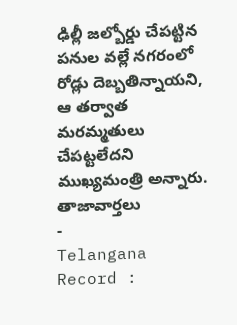ఢిల్లీ జల్బోర్డు చేపట్టిన పనుల వల్లే నగరంలో రోడ్లు దెబ్బతిన్నాయని, ఆ తర్వాత మరమ్మతులు చేపట్టలేదని ముఖ్యమంత్రి అన్నారు.
తాజావార్తలు
-
Telangana Record :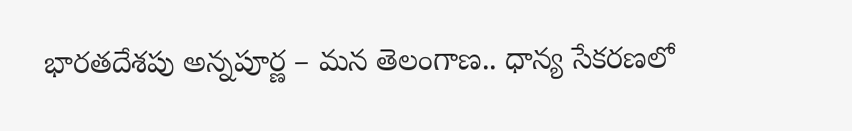భారతదేశపు అన్నపూర్ణ – మన తెలంగాణ.. ధాన్య సేకరణలో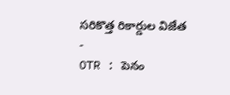సరికొత్త రికార్డుల విజేత
-
OTR : పెనం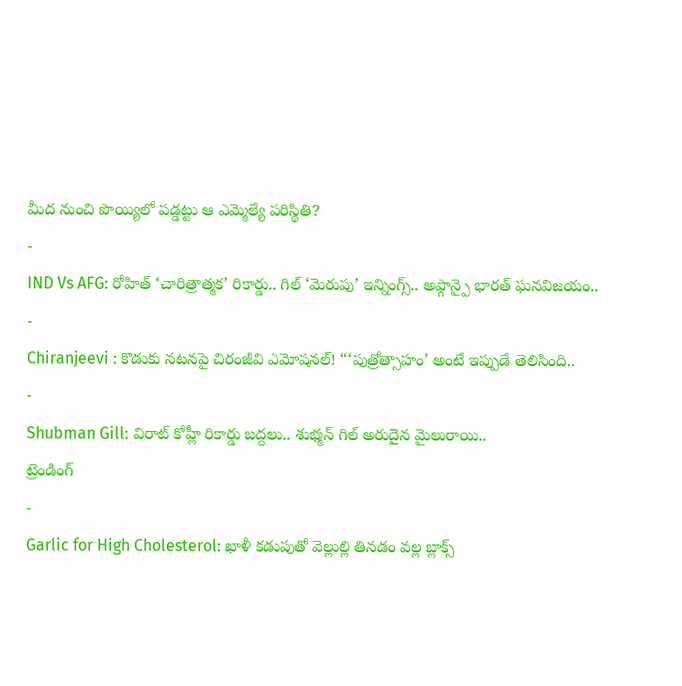మీద నుంచి పొయ్యిలో పడ్డట్టు ఆ ఎమ్మెల్యే పరిస్థితి?
-
IND Vs AFG: రోహిత్ ‘చారిత్రాత్మక’ రికార్డు.. గిల్ ‘మెరుపు’ ఇన్నింగ్స్.. అఫ్గాన్పై భారత్ ఘనవిజయం..
-
Chiranjeevi : కొడుకు నటనపై చిరంజీవి ఎమోషనల్! “‘పుత్రోత్సాహం’ అంటే ఇప్పుడే తెలిసింది..
-
Shubman Gill: విరాట్ కోహ్లీ రికార్డు బద్దలు.. శుభ్మన్ గిల్ అరుదైన మైలురాయి..
ట్రెండింగ్
-
Garlic for High Cholesterol: ఖాళీ కడుపుతో వెల్లుల్లి తినడం వల్ల బ్లాక్స్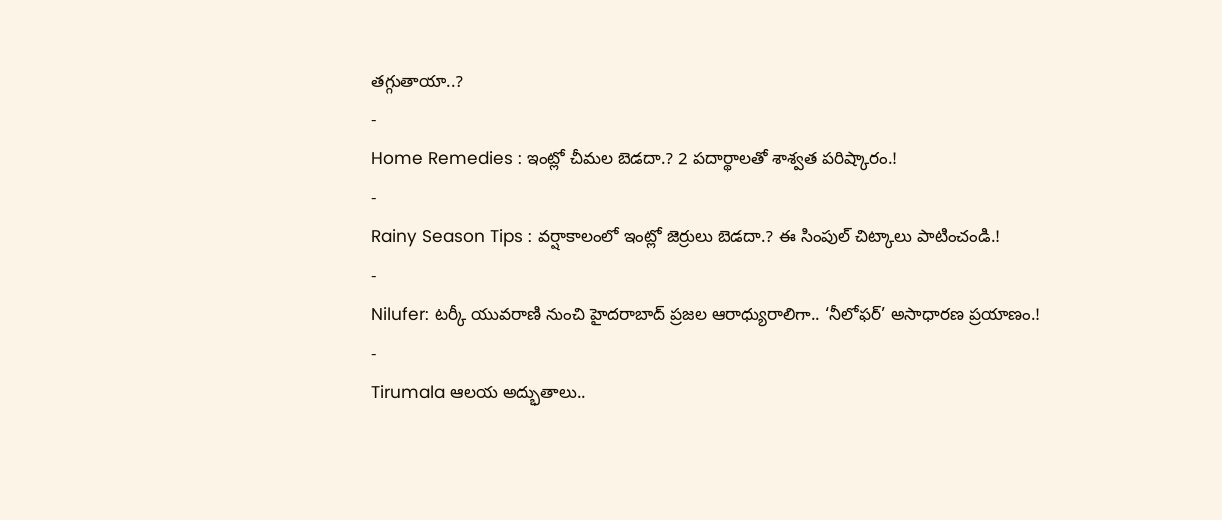తగ్గుతాయా..?
-
Home Remedies : ఇంట్లో చీమల బెడదా.? 2 పదార్థాలతో శాశ్వత పరిష్కారం.!
-
Rainy Season Tips : వర్షాకాలంలో ఇంట్లో జెర్రులు బెడదా.? ఈ సింపుల్ చిట్కాలు పాటించండి.!
-
Nilufer: టర్కీ యువరాణి నుంచి హైదరాబాద్ ప్రజల ఆరాధ్యురాలిగా.. ‘నీలోఫర్’ అసాధారణ ప్రయాణం.!
-
Tirumala ఆలయ అద్భుతాలు..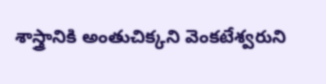శాస్త్రానికి అంతుచిక్కని వెంకటేశ్వరుని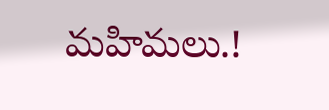మహిమలు.!